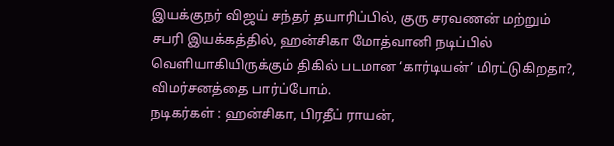இயக்குநர் விஜய் சந்தர் தயாரிப்பில், குரு சரவணன் மற்றும் சபரி இயக்கத்தில், ஹன்சிகா மோத்வானி நடிப்பில் வெளியாகியிருக்கும் திகில் படமான ‘கார்டியன்’ மிரட்டுகிறதா?, விமர்சனத்தை பார்ப்போம்.
நடிகர்கள் : ஹன்சிகா, பிரதீப் ராயன்,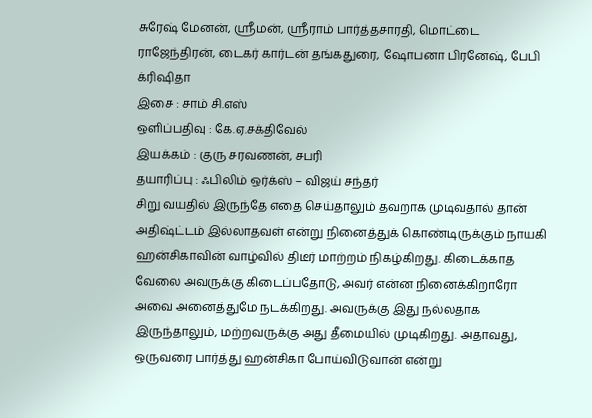சுரேஷ் மேனன், ஸ்ரீமன், ஸ்ரீராம் பார்த்தசாரதி, மொட்டை ராஜேந்திரன், டைகர் கார்டன் தங்கதுரை, ஷோபனா பிரனேஷ், பேபி க்ரிஷிதா
இசை : சாம் சி.எஸ்
ஒளிப்பதிவு : கே.ஏ.சக்திவேல்
இயக்கம் : குரு சரவணன், சபரி
தயாரிப்பு : ஃபிலிம் ஒர்க்ஸ் – விஜய் சந்தர்
சிறு வயதில் இருந்தே எதை செய்தாலும் தவறாக முடிவதால் தான் அதிஷ்ட்டம் இல்லாதவள் என்று நினைத்துக் கொண்டிருக்கும் நாயகி ஹன்சிகாவின் வாழ்வில் திடீர் மாற்றம் நிகழ்கிறது. கிடைக்காத வேலை அவருக்கு கிடைப்பதோடு, அவர் என்ன நினைக்கிறாரோ அவை அனைத்துமே நடக்கிறது. அவருக்கு இது நல்லதாக இருந்தாலும், மற்றவருக்கு அது தீமையில் முடிகிறது. அதாவது, ஒருவரை பார்த்து ஹன்சிகா போய்விடுவான் என்று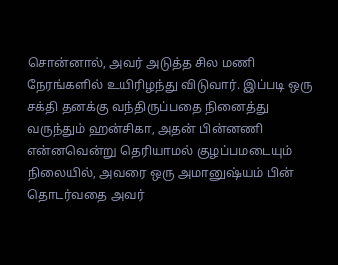சொன்னால், அவர் அடுத்த சில மணி நேரங்களில் உயிரிழந்து விடுவார். இப்படி ஒரு சக்தி தனக்கு வந்திருப்பதை நினைத்து வருந்தும் ஹன்சிகா, அதன் பின்னணி என்னவென்று தெரியாமல் குழப்பமடையும் நிலையில், அவரை ஒரு அமானுஷ்யம் பின் தொடர்வதை அவர்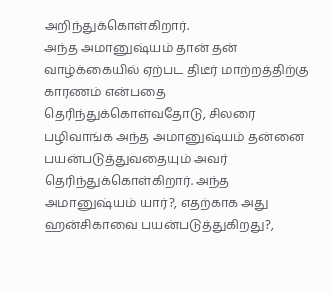அறிந்துக்கொள்கிறார்.
அந்த அமானுஷ்யம் தான் தன் வாழ்க்கையில் ஏற்பட திடீர் மாற்றத்திற்கு காரணம் என்பதை தெரிந்துக்கொள்வதோடு, சிலரை பழிவாங்க அந்த அமானுஷ்யம் தன்னை பயன்படுத்துவதையும் அவர் தெரிந்துக்கொள்கிறார். அந்த அமானுஷ்யம் யார்?, எதற்காக அது ஹன்சிகாவை பயன்படுத்துகிறது?,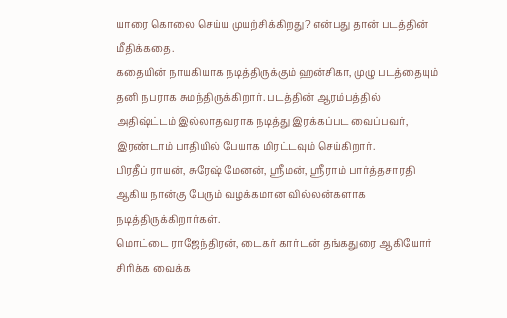யாரை கொலை செய்ய முயற்சிக்கிறது? என்பது தான் படத்தின் மீதிக்கதை.
கதையின் நாயகியாக நடித்திருக்கும் ஹன்சிகா, முழு படத்தையும் தனி நபராக சுமந்திருக்கிறார். படத்தின் ஆரம்பத்தில் அதிஷ்ட்டம் இல்லாதவராக நடித்து இரக்கப்பட வைப்பவர், இரண்டாம் பாதியில் பேயாக மிரட்டவும் செய்கிறார்.
பிரதீப் ராயன், சுரேஷ் மேனன், ஸ்ரீமன், ஸ்ரீராம் பார்த்தசாரதி ஆகிய நான்கு பேரும் வழக்கமான வில்லன்களாக நடித்திருக்கிறார்கள்.
மொட்டை ராஜேந்திரன், டைகர் கார்டன் தங்கதுரை ஆகியோர் சிரிக்க வைக்க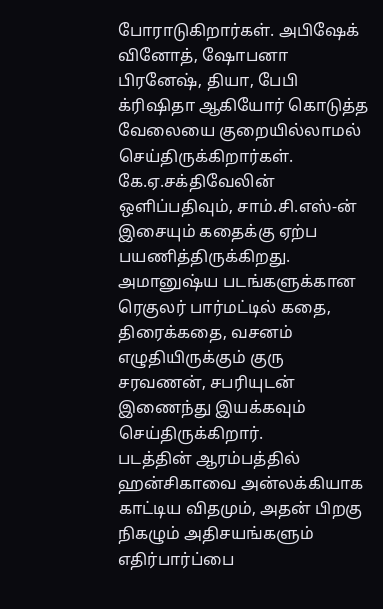போராடுகிறார்கள். அபிஷேக் வினோத், ஷோபனா பிரனேஷ், தியா, பேபி க்ரிஷிதா ஆகியோர் கொடுத்த வேலையை குறையில்லாமல் செய்திருக்கிறார்கள்.
கே.ஏ.சக்திவேலின் ஒளிப்பதிவும், சாம்.சி.எஸ்-ன் இசையும் கதைக்கு ஏற்ப பயணித்திருக்கிறது.
அமானுஷ்ய படங்களுக்கான ரெகுலர் பார்மட்டில் கதை, திரைக்கதை, வசனம் எழுதியிருக்கும் குரு சரவணன், சபரியுடன் இணைந்து இயக்கவும் செய்திருக்கிறார்.
படத்தின் ஆரம்பத்தில் ஹன்சிகாவை அன்லக்கியாக காட்டிய விதமும், அதன் பிறகு நிகழும் அதிசயங்களும் எதிர்பார்ப்பை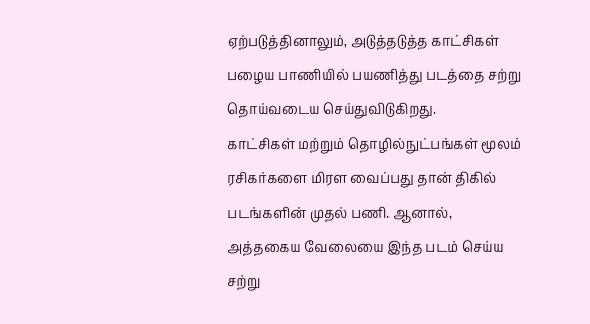ஏற்படுத்தினாலும், அடுத்தடுத்த காட்சிகள் பழைய பாணியில் பயணித்து படத்தை சற்று தொய்வடைய செய்துவிடுகிறது.
காட்சிகள் மற்றும் தொழில்நுட்பங்கள் மூலம் ரசிகர்களை மிரள வைப்பது தான் திகில் படங்களின் முதல் பணி. ஆனால், அத்தகைய வேலையை இந்த படம் செய்ய சற்று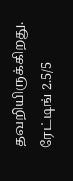தவறியிருக்கிறது.
ரேட்டிங் 2.5/5